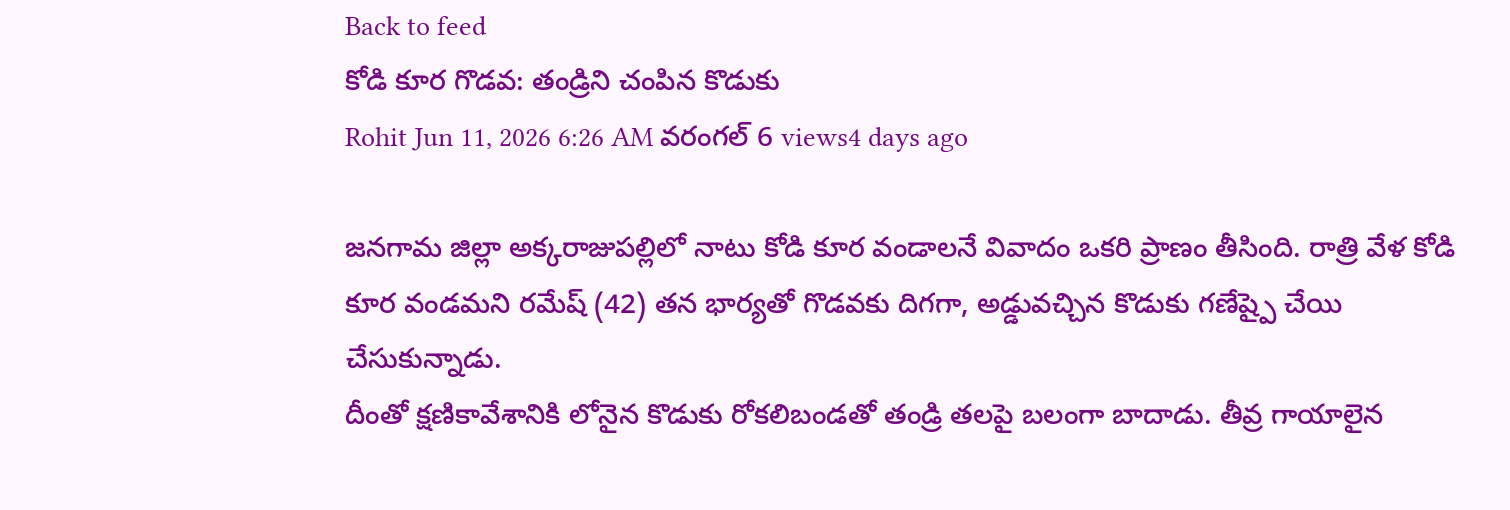Back to feed
కోడి కూర గొడవ: తండ్రిని చంపిన కొడుకు
Rohit Jun 11, 2026 6:26 AM వరంగల్ 6 views4 days ago

జనగామ జిల్లా అక్కరాజుపల్లిలో నాటు కోడి కూర వండాలనే వివాదం ఒకరి ప్రాణం తీసింది. రాత్రి వేళ కోడి కూర వండమని రమేష్ (42) తన భార్యతో గొడవకు దిగగా, అడ్డువచ్చిన కొడుకు గణేష్పై చేయి చేసుకున్నాడు.
దీంతో క్షణికావేశానికి లోనైన కొడుకు రోకలిబండతో తండ్రి తలపై బలంగా బాదాడు. తీవ్ర గాయాలైన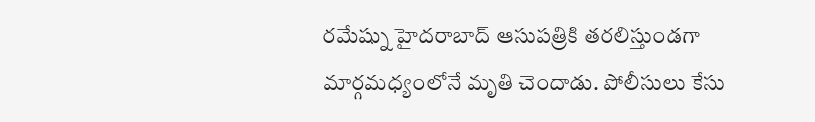రమేష్ను హైదరాబాద్ ఆసుపత్రికి తరలిస్తుండగా మార్గమధ్యంలోనే మృతి చెందాడు. పోలీసులు కేసు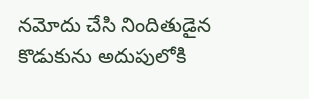నమోదు చేసి నిందితుడైన కొడుకును అదుపులోకి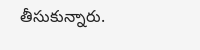తీసుకున్నారు.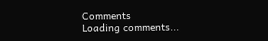Comments
Loading comments...